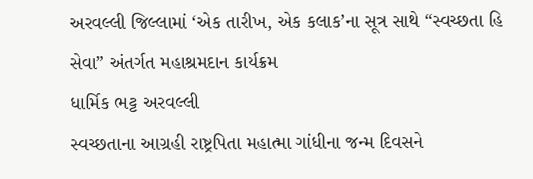અરવલ્લી જિલ્લામાં ‘એક તારીખ, એક કલાક’ના સૂત્ર સાથે “સ્વચ્છતા હિ સેવા” અંતર્ગત મહાશ્રમદાન કાર્યક્રમ
ધાર્મિક ભટ્ટ અરવલ્લી
સ્વચ્છતાના આગ્રહી રાષ્ટ્રપિતા મહાત્મા ગાંધીના જન્મ દિવસને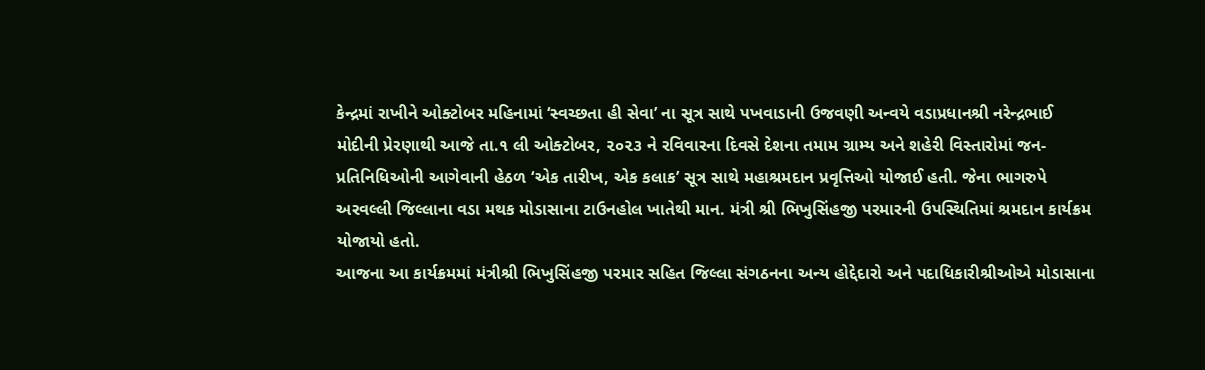કેન્દ્રમાં રાખીને ઓક્ટોબર મહિનામાં ‘સ્વચ્છતા હી સેવા’ ના સૂત્ર સાથે પખવાડાની ઉજવણી અન્વયે વડાપ્રધાનશ્રી નરેન્દ્રભાઈ મોદીની પ્રેરણાથી આજે તા.૧ લી ઓક્ટોબર, ૨૦૨૩ ને રવિવારના દિવસે દેશના તમામ ગ્રામ્ય અને શહેરી વિસ્તારોમાં જન-પ્રતિનિધિઓની આગેવાની હેઠળ ‘એક તારીખ, એક કલાક’ સૂત્ર સાથે મહાશ્રમદાન પ્રવૃત્તિઓ યોજાઈ હતી. જેના ભાગરુપે અરવલ્લી જિલ્લાના વડા મથક મોડાસાના ટાઉનહોલ ખાતેથી માન. મંત્રી શ્રી ભિખુસિંહજી પરમારની ઉપસ્થિતિમાં શ્રમદાન કાર્યક્રમ યોજાયો હતો.
આજના આ કાર્યક્રમમાં મંત્રીશ્રી ભિખુસિંહજી પરમાર સહિત જિલ્લા સંગઠનના અન્ય હોદ્દેદારો અને પદાધિકારીશ્રીઓએ મોડાસાના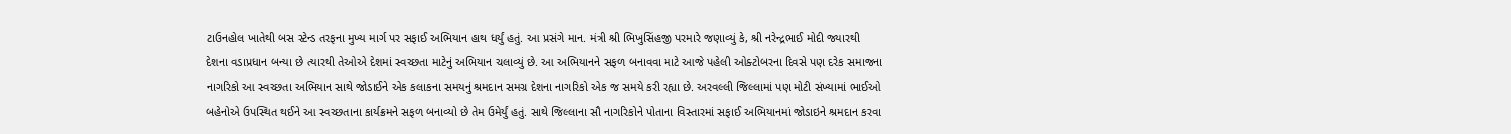ટાઉનહોલ ખાતેથી બસ સ્ટેન્ડ તરફના મુખ્ય માર્ગ પર સફાઈ અભિયાન હાથ ધર્યું હતું. આ પ્રસંગે માન. મંત્રી શ્રી ભિખુસિંહજી પરમારે જણાવ્યું કે, શ્રી નરેન્દ્રભાઈ મોદી જ્યારથી દેશના વડાપ્રધાન બન્યા છે ત્યારથી તેઓએ દેશમાં સ્વચ્છતા માટેનું અભિયાન ચલાવ્યું છે. આ અભિયાનને સફળ બનાવવા માટે આજે પહેલી ઓક્ટોબરના દિવસે પણ દરેક સમાજના નાગરિકો આ સ્વચ્છતા અભિયાન સાથે જોડાઈને એક કલાકના સમયનું શ્રમદાન સમગ્ર દેશના નાગરિકો એક જ સમયે કરી રહ્યા છે. અરવલ્લી જિલ્લામાં પણ મોટી સંખ્યામાં ભાઈઓ બહેનોએ ઉપસ્થિત થઈને આ સ્વચ્છતાના કાર્યક્રમને સફળ બનાવ્યો છે તેમ ઉમેર્યું હતું. સાથે જિલ્લાના સૌ નાગરિકોને પોતાના વિસ્તારમાં સફાઈ અભિયાનમાં જોડાઇને શ્રમદાન કરવા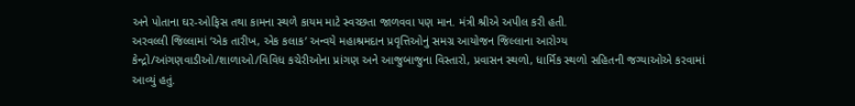અને પોતાના ઘર-ઓફિસ તથા કામના સ્થળે કાયમ માટે સ્વચ્છતા જાળવવા પણ માન. મંત્રી શ્રીએ અપીલ કરી હતી.
અરવલ્લી જિલ્લામાં ‘એક તારીખ, એક કલાક’ અન્વયે મહાશ્રમદાન પ્રવૃત્તિઓનું સમગ્ર આયોજન જિલ્લાના આરોગ્ય કેન્દ્રો/આંગણવાડીઓ/શાળાઓ/વિવિધ કચેરીઓના પ્રાંગણ અને આજુબાજુના વિસ્તારો, પ્રવાસન સ્થળો, ધાર્મિક સ્થળો સહિતની જગ્યાઓએ કરવામાં આવ્યું હતું.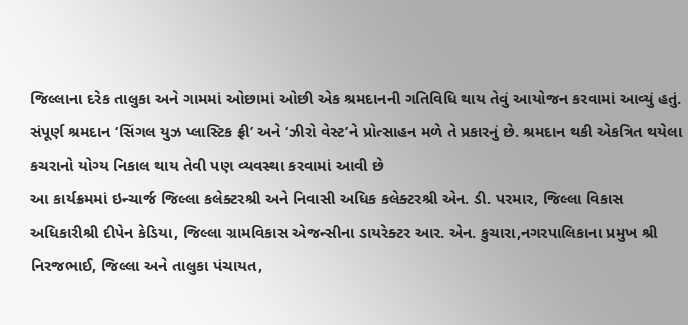જિલ્લાના દરેક તાલુકા અને ગામમાં ઓછામાં ઓછી એક શ્રમદાનની ગતિવિધિ થાય તેવું આયોજન કરવામાં આવ્યું હતું. સંપૂર્ણ શ્રમદાન ‘સિંગલ યુઝ પ્લાસ્ટિક ફ્રી’ અને ‘ઝીરો વેસ્ટ’ને પ્રોત્સાહન મળે તે પ્રકારનું છે. શ્રમદાન થકી એકત્રિત થયેલા કચરાનો યોગ્ય નિકાલ થાય તેવી પણ વ્યવસ્થા કરવામાં આવી છે
આ કાર્યક્રમમાં ઇન્ચાર્જ જિલ્લા કલેક્ટરશ્રી અને નિવાસી અધિક કલેક્ટરશ્રી એન. ડી. પરમાર, જિલ્લા વિકાસ અધિકારીશ્રી દીપેન કેડિયા, જિલ્લા ગ્રામવિકાસ એજન્સીના ડાયરેક્ટર આર. એન. કુચારા,નગરપાલિકાના પ્રમુખ શ્રી નિરજભાઈ, જિલ્લા અને તાલુકા પંચાયત,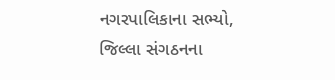નગરપાલિકાના સભ્યો, જિલ્લા સંગઠનના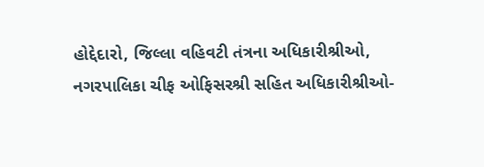હોદ્દેદારો, જિલ્લા વહિવટી તંત્રના અધિકારીશ્રીઓ,
નગરપાલિકા ચીફ ઓફિસરશ્રી સહિત અધિકારીશ્રીઓ-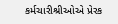કર્મચારીશ્રીઓએ પ્રેરક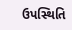ઉપસ્થિતિ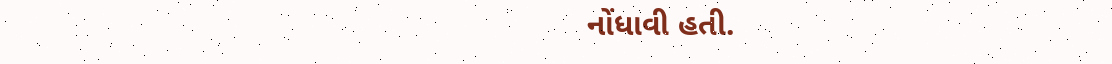નોંધાવી હતી.